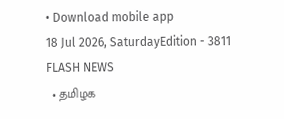• Download mobile app
18 Jul 2026, SaturdayEdition - 3811
FLASH NEWS
  • தமிழக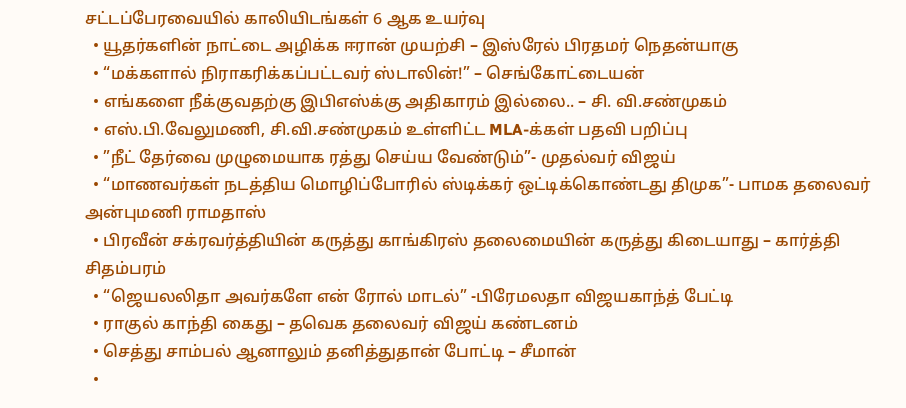சட்டப்பேரவையில் காலியிடங்கள் 6 ஆக உயர்வு
  • யூதர்களின் நாட்டை அழிக்க ஈரான் முயற்சி – இஸ்ரேல் பிரதமர் நெதன்யாகு
  • “மக்களால் நிராகரிக்கப்பட்டவர் ஸ்டாலின்!” – செங்கோட்டையன்
  • எங்களை நீக்குவதற்கு இபிஎஸ்க்கு அதிகாரம் இல்லை.. – சி. வி.சண்முகம்
  • எஸ்.பி.வேலுமணி, சி.வி.சண்முகம் உள்ளிட்ட MLA-க்கள் பதவி பறிப்பு
  • ”நீட் தேர்வை முழுமையாக ரத்து செய்ய வேண்டும்”- முதல்வர் விஜய்
  • “மாணவர்கள் நடத்திய மொழிப்போரில் ஸ்டிக்கர் ஒட்டிக்கொண்டது திமுக”- பாமக தலைவர் அன்புமணி ராமதாஸ்
  • பிரவீன் சக்ரவர்த்தியின் கருத்து காங்கிரஸ் தலைமையின் கருத்து கிடையாது – கார்த்தி சிதம்பரம்
  • “ஜெயலலிதா அவர்களே என் ரோல் மாடல்” -பிரேமலதா விஜயகாந்த் பேட்டி
  • ராகுல் காந்தி கைது – தவெக தலைவர் விஜய் கண்டனம்
  • செத்து சாம்பல் ஆனாலும் தனித்துதான் போட்டி – சீமான்
  •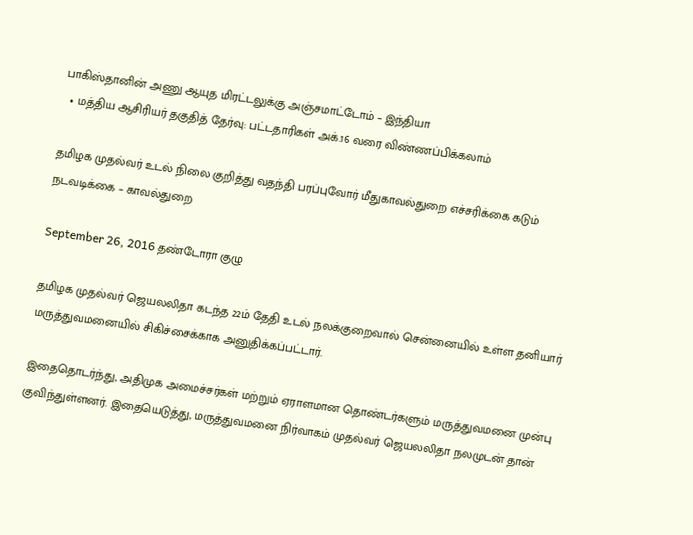பாகிஸ்தானின் அணு ஆயுத மிரட்டலுக்கு அஞ்சமாட்டோம் – இந்தியா
  • மத்திய ஆசிரியர் தகுதித் தேர்வு: பட்டதாரிகள் அக்.16 வரை விண்ணப்பிக்கலாம்

தமிழக முதல்வர் உடல் நிலை குறித்து வதந்தி பரப்புவோர் மீதுகாவல்துறை எச்சரிக்கை கடும் நடவடிக்கை – காவல்துறை

September 26, 2016 தண்டோரா குழு

தமிழக முதல்வர் ஜெயலலிதா கடந்த 22ம் தேதி உடல் நலக்குறைவால் சென்னையில் உள்ள தனியார் மருத்துவமனையில் சிகிச்சைக்காக அனுதிக்கப்பட்டார்.

இதைதொடர்ந்து, அதிமுக அமைச்சர்கள் மற்றும் ஏராளமான தொண்டர்களும் மருத்துவமனை முன்பு குவிந்துள்ளனர். இதையெடுத்து, மருத்துவமனை நிர்வாகம் முதல்வர் ஜெயலலிதா நலமுடன் தான்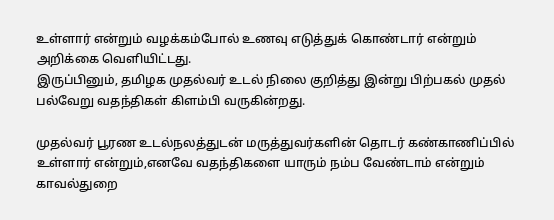உள்ளார் என்றும் வழக்கம்போல் உணவு எடுத்துக் கொண்டார் என்றும் அறிக்கை வெளியிட்டது.
இருப்பினும், தமிழக முதல்வர் உடல் நிலை குறித்து இன்று பிற்பகல் முதல் பல்வேறு வதந்திகள் கிளம்பி வருகின்றது.

முதல்வர் பூரண உடல்நலத்துடன் மருத்துவர்களின் தொடர் கண்காணிப்பில் உள்ளார் என்றும்,எனவே வதந்திகளை யாரும் நம்ப வேண்டாம் என்றும் காவல்துறை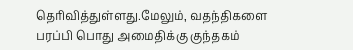தெரிவித்துள்ளது.மேலும், வதந்திகளை பரப்பி பொது அமைதிக்கு குந்தகம்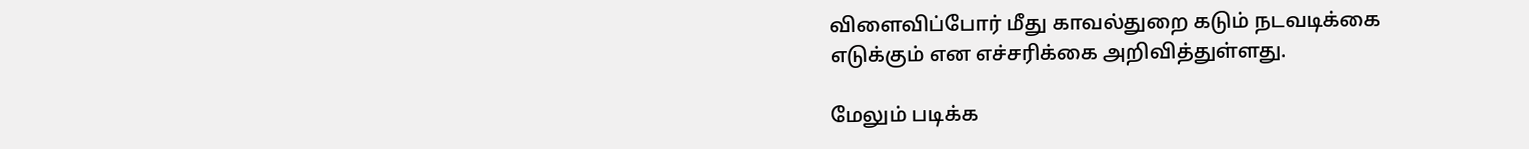விளைவிப்போர் மீது காவல்துறை கடும் நடவடிக்கை எடுக்கும் என எச்சரிக்கை அறிவித்துள்ளது.

மேலும் படிக்க